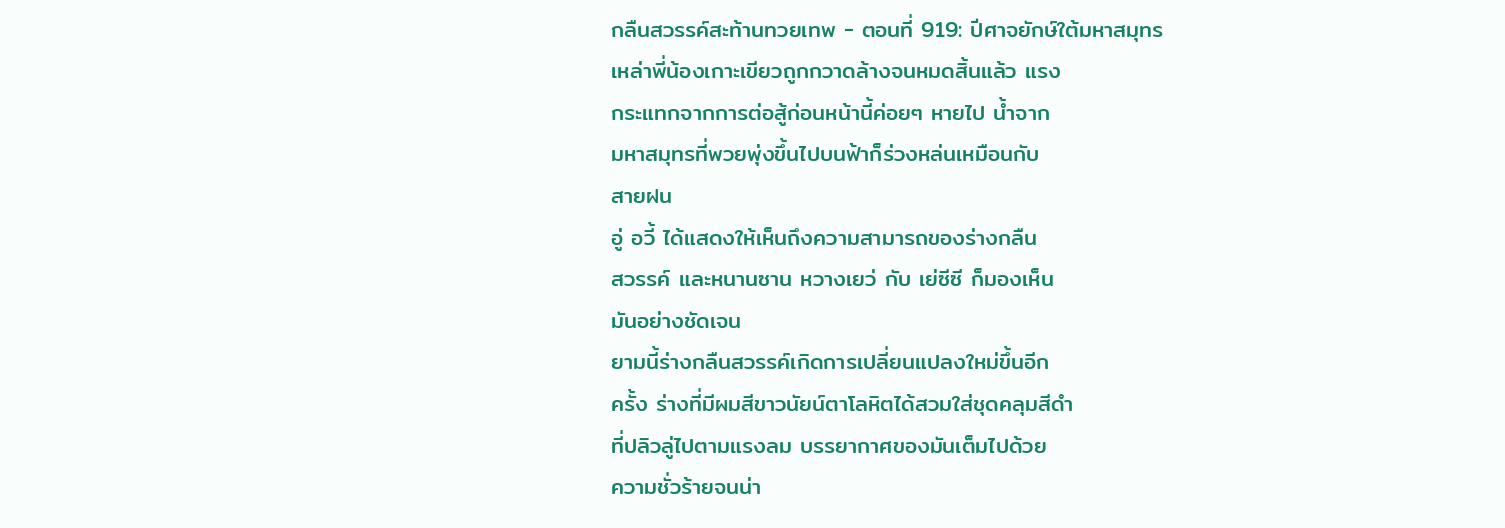กลืนสวรรค์สะท้านทวยเทพ - ตอนที่ 919: ปีศาจยักษ์ใต้มหาสมุทร
เหล่าพี่น้องเกาะเขียวถูกกวาดล้างจนหมดสิ้นแล้ว แรง
กระแทกจากการต่อสู้ก่อนหน้านี้ค่อยๆ หายไป น้ำจาก
มหาสมุทรที่พวยพุ่งขึ้นไปบนฟ้าก็ร่วงหล่นเหมือนกับ
สายฝน
อู่ อวี้ ได้แสดงให้เห็นถึงความสามารถของร่างกลืน
สวรรค์ และหนานซาน หวางเยว่ กับ เย่ซีซี ก็มองเห็น
มันอย่างชัดเจน
ยามนี้ร่างกลืนสวรรค์เกิดการเปลี่ยนแปลงใหม่ขึ้นอีก
ครั้ง ร่างที่มีผมสีขาวนัยน์ตาโลหิตได้สวมใส่ชุดคลุมสีดำ
ที่ปลิวลู่ไปตามแรงลม บรรยากาศของมันเต็มไปด้วย
ความชั่วร้ายจนน่า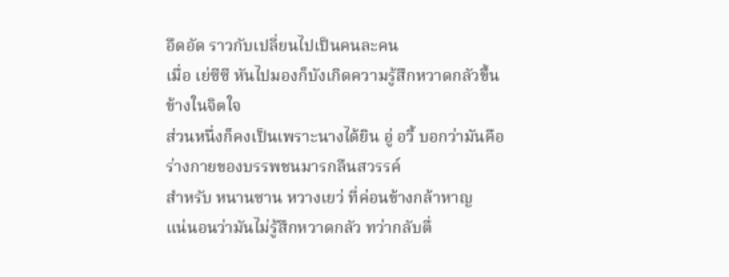อึดอัด ราวกับเปลี่ยนไปเป็นคนละคน
เมื่อ เย่ซีซี หันไปมองก็บังเกิดความรู้สึกหวาดกลัวขึ้น
ข้างในจิตใจ
ส่วนหนึ่งก็คงเป็นเพราะนางได้ยิน อู่ อวี้ บอกว่ามันคือ
ร่างกายของบรรพชนมารกลืนสวรรค์
สำหรับ หนานซาน หวางเยว่ ที่ค่อนข้างกล้าหาญ
แน่นอนว่ามันไม่รู้สึกหวาดกลัว ทว่ากลับตื่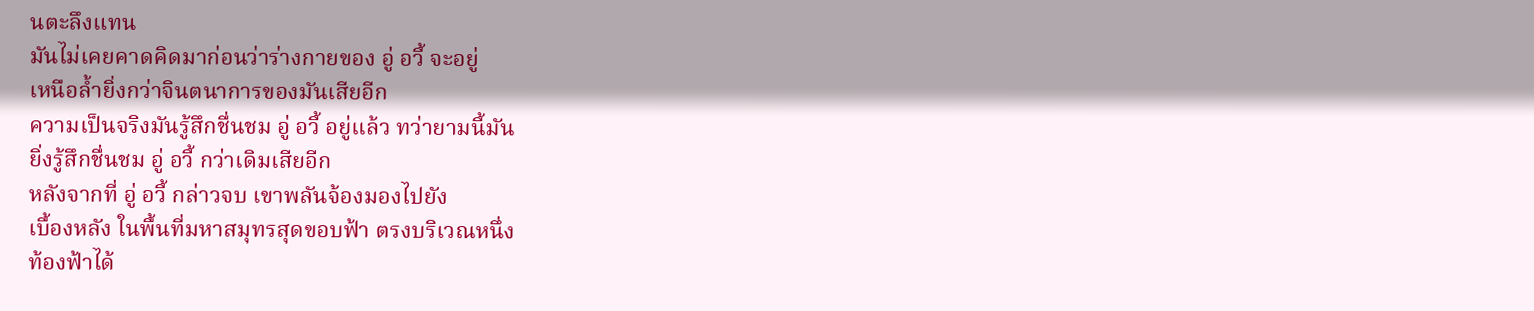นตะลึงแทน
มันไม่เคยคาดคิดมาก่อนว่าร่างกายของ อู่ อวี้ จะอยู่
เหนือล้ำยิ่งกว่าจินตนาการของมันเสียอีก
ความเป็นจริงมันรู้สึกชื่นชม อู่ อวี้ อยู่แล้ว ทว่ายามนี้มัน
ยิ่งรู้สึกชื่นชม อู่ อวี้ กว่าเดิมเสียอีก
หลังจากที่ อู่ อวี้ กล่าวจบ เขาพลันจ้องมองไปยัง
เบื้องหลัง ในพื้นที่มหาสมุทรสุดขอบฟ้า ตรงบริเวณหนึ่ง
ท้องฟ้าได้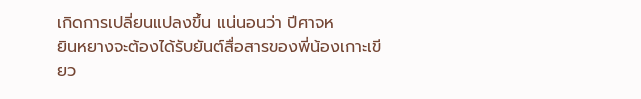เกิดการเปลี่ยนแปลงขึ้น แน่นอนว่า ปีศาจห
ยินหยางจะต้องได้รับยันต์สื่อสารของพี่น้องเกาะเขียว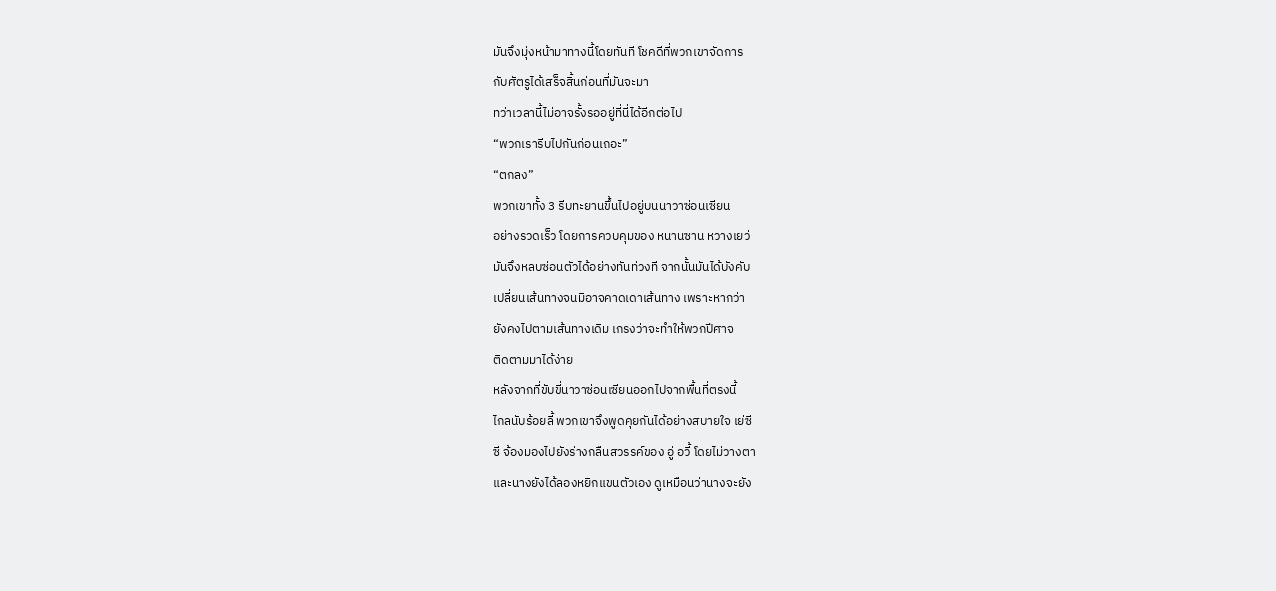มันจึงมุ่งหน้ามาทางนี้โดยทันที โชคดีที่พวกเขาจัดการ
กับศัตรูได้เสร็จสิ้นก่อนที่มันจะมา
ทว่าเวลานี้ไม่อาจรั้งรออยู่ที่นี่ได้อีกต่อไป
“พวกเรารีบไปกันก่อนเถอะ”
“ตกลง”
พวกเขาทั้ง 3 รีบทะยานขึ้นไปอยู่บนนาวาซ่อนเซียน
อย่างรวดเร็ว โดยการควบคุมของ หนานซาน หวางเยว่
มันจึงหลบซ่อนตัวได้อย่างทันท่วงที จากนั้นมันได้บังคับ
เปลี่ยนเส้นทางจนมิอาจคาดเดาเส้นทาง เพราะหากว่า
ยังคงไปตามเส้นทางเดิม เกรงว่าจะทำให้พวกปีศาจ
ติดตามมาได้ง่าย
หลังจากที่ขับขี่นาวาซ่อนเซียนออกไปจากพื้นที่ตรงนี้
ไกลนับร้อยลี้ พวกเขาจึงพูดคุยกันได้อย่างสบายใจ เย่ซี
ซี จ้องมองไปยังร่างกลืนสวรรค์ของ อู่ อวี้ โดยไม่วางตา
และนางยังได้ลองหยิกแขนตัวเอง ดูเหมือนว่านางจะยัง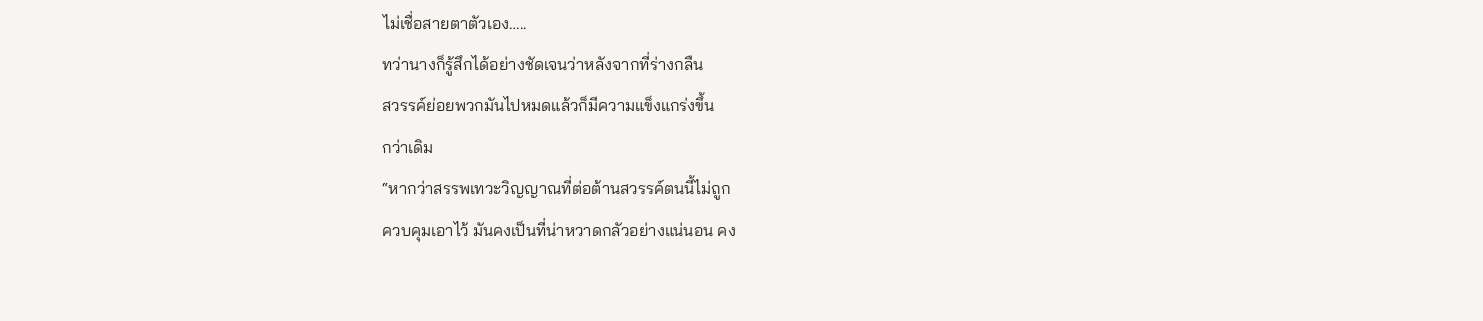ไม่เชื่อสายตาตัวเอง…..
ทว่านางก็รู้สึกได้อย่างชัดเจนว่าหลังจากที่ร่างกลืน
สวรรค์ย่อยพวกมันไปหมดแล้วก็มีความแข็งแกร่งขึ้น
กว่าเดิม
“หากว่าสรรพเทวะวิญญาณที่ต่อต้านสวรรค์ตนนี้ไม่ถูก
ควบคุมเอาไว้ มันคงเป็นที่น่าหวาดกลัวอย่างแน่นอน คง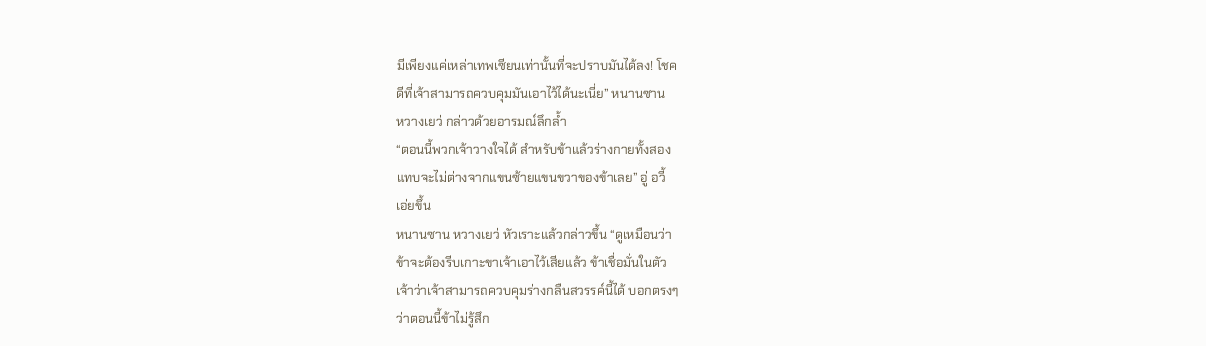มีเพียงแค่เหล่าเทพเซียนเท่านั้นที่จะปราบมันได้ลง! โชค
ดีที่เจ้าสามารถควบคุมมันเอาไว้ได้นะเนี่ย” หนานซาน
หวางเยว่ กล่าวด้วยอารมณ์ลึกล้ำ
“ตอนนี้พวกเจ้าวางใจได้ สำหรับข้าแล้วร่างกายทั้งสอง
แทบจะไม่ต่างจากแขนซ้ายแขนขวาของข้าเลย” อู่ อวี้
เอ่ยขึ้น
หนานซาน หวางเยว่ หัวเราะแล้วกล่าวขึ้น “ดูเหมือนว่า
ข้าจะต้องรีบเกาะขาเจ้าเอาไว้เสียแล้ว ข้าเชื่อมั่นในตัว
เจ้าว่าเจ้าสามารถควบคุมร่างกลืนสวรรค์นี้ได้ บอกตรงๆ
ว่าตอนนี้ข้าไม่รู้สึก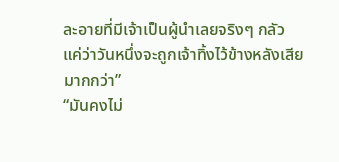ละอายที่มีเจ้าเป็นผู้นำเลยจริงๆ กลัว
แค่ว่าวันหนึ่งจะถูกเจ้าทิ้งไว้ข้างหลังเสียมากกว่า”
“มันคงไม่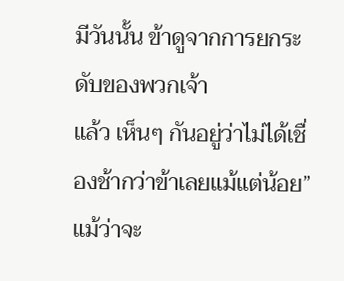มีวันนั้น ข้าดูจากการยกระดับของพวกเจ้า
แล้ว เห็นๆ กันอยู่ว่าไม่ได้เชื่องช้ากว่าข้าเลยแม้แต่น้อย”
แม้ว่าจะ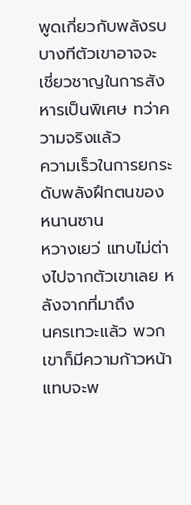พูดเกี่ยวกับพลังรบ บางทีตัวเขาอาจจะ
เชี่ยวชาญในการสังหารเป็นพิเศษ ทว่าความจริงแล้ว
ความเร็วในการยกระดับพลังฝึกตนของ หนานซาน
หวางเยว่ แทบไม่ต่างไปจากตัวเขาเลย หลังจากที่มาถึง
นครเทวะแล้ว พวกเขาก็มีความก้าวหน้าแทบจะพ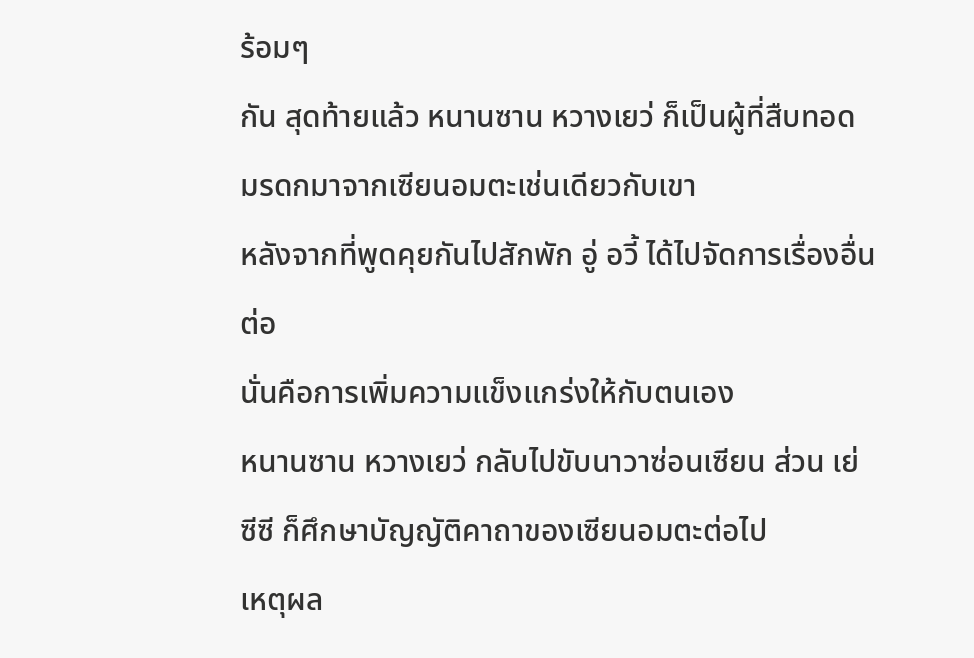ร้อมๆ
กัน สุดท้ายแล้ว หนานซาน หวางเยว่ ก็เป็นผู้ที่สืบทอด
มรดกมาจากเซียนอมตะเช่นเดียวกับเขา
หลังจากที่พูดคุยกันไปสักพัก อู่ อวี้ ได้ไปจัดการเรื่องอื่น
ต่อ
นั่นคือการเพิ่มความแข็งแกร่งให้กับตนเอง
หนานซาน หวางเยว่ กลับไปขับนาวาซ่อนเซียน ส่วน เย่
ซีซี ก็ศึกษาบัญญัติคาถาของเซียนอมตะต่อไป
เหตุผล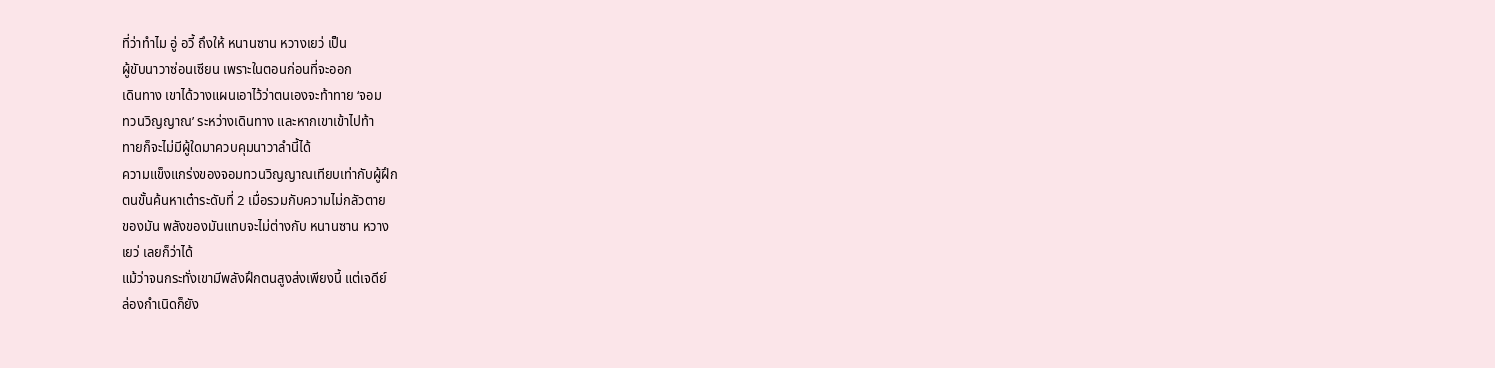ที่ว่าทำไม อู่ อวี้ ถึงให้ หนานซาน หวางเยว่ เป็น
ผู้ขับนาวาซ่อนเซียน เพราะในตอนก่อนที่จะออก
เดินทาง เขาได้วางแผนเอาไว้ว่าตนเองจะท้าทาย ‘จอม
ทวนวิญญาณ’ ระหว่างเดินทาง และหากเขาเข้าไปท้า
ทายก็จะไม่มีผู้ใดมาควบคุมนาวาลำนี้ได้
ความแข็งแกร่งของจอมทวนวิญญาณเทียบเท่ากับผู้ฝึก
ตนขั้นค้นหาเต๋าระดับที่ 2 เมื่อรวมกับความไม่กลัวตาย
ของมัน พลังของมันแทบจะไม่ต่างกับ หนานซาน หวาง
เยว่ เลยก็ว่าได้
แม้ว่าจนกระทั่งเขามีพลังฝึกตนสูงส่งเพียงนี้ แต่เจดีย์
ล่องกำเนิดก็ยัง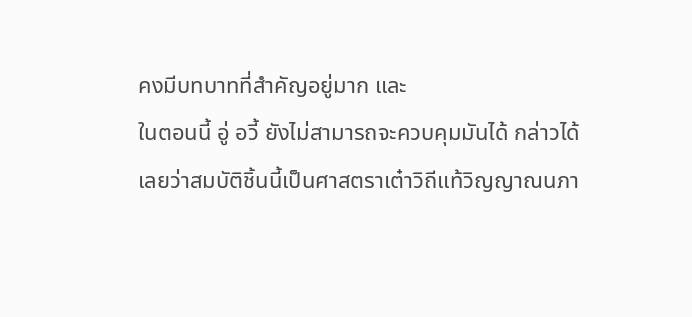คงมีบทบาทที่สำคัญอยู่มาก และ
ในตอนนี้ อู่ อวี้ ยังไม่สามารถจะควบคุมมันได้ กล่าวได้
เลยว่าสมบัติชิ้นนี้เป็นศาสตราเต๋าวิถีแท้วิญญาณนภา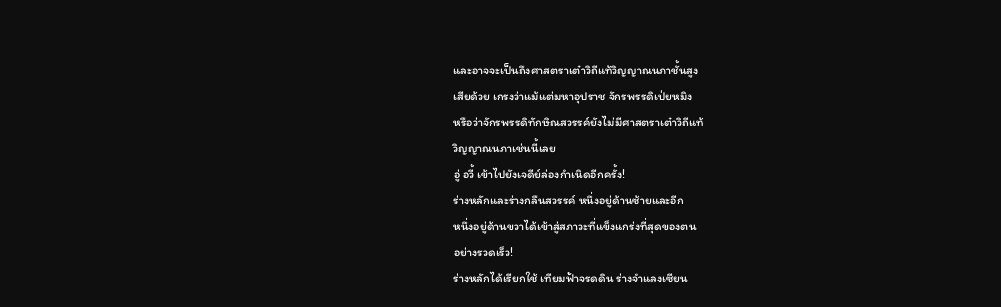และอาจจะเป็นถึงศาสตราเต๋าวิถีแท้วิญญาณนภาชั้นสูง
เสียด้วย เกรงว่าแม้แต่มหาอุปราช จักรพรรดิเป่ยหมิง
หรือว่าจักรพรรดิทักษิณสวรรค์ยังไม่มีศาสตราเต๋าวิถีแท้
วิญญาณนภาเช่นนี้เลย
อู่ อวี้ เข้าไปยังเจดีย์ล่องกำเนิดอีกครั้ง!
ร่างหลักและร่างกลืนสวรรค์ หนึ่งอยู่ด้านซ้ายและอีก
หนึ่งอยู่ด้านขวาได้เข้าสู่สภาวะที่แข็งแกร่งที่สุดของตน
อย่างรวดเร็ว!
ร่างหลักได้เรียกใช้ เทียมฟ้าจรดดิน ร่างจำแลงเซียน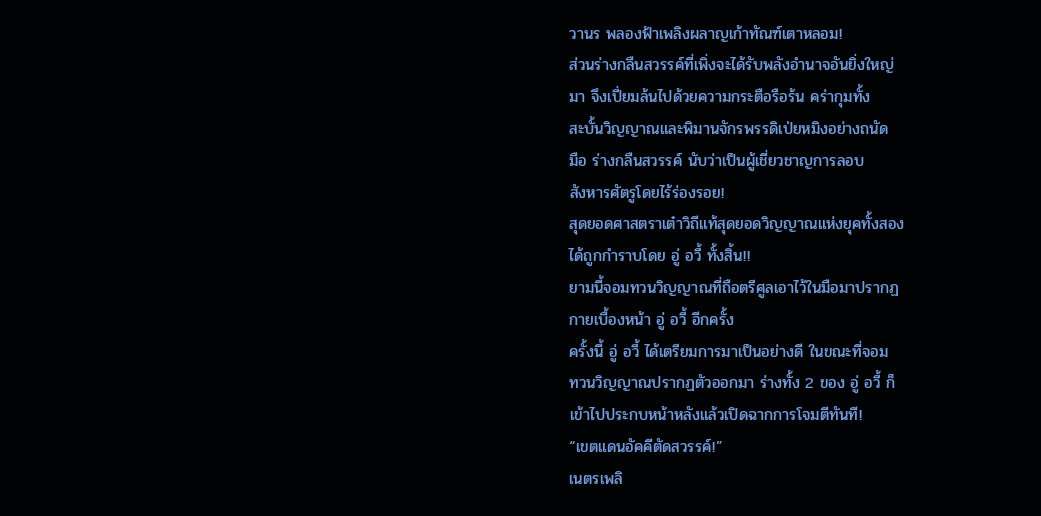วานร พลองฟ้าเพลิงผลาญเก้าทัณฑ์เตาหลอม!
ส่วนร่างกลืนสวรรค์ที่เพิ่งจะได้รับพลังอำนาจอันยิ่งใหญ่
มา จึงเปี่ยมล้นไปด้วยความกระตือรือร้น คร่ากุมทั้ง
สะบั้นวิญญาณและพิมานจักรพรรดิเป่ยหมิงอย่างถนัด
มือ ร่างกลืนสวรรค์ นับว่าเป็นผู้เชี่ยวชาญการลอบ
สังหารศัตรูโดยไร้ร่องรอย!
สุดยอดศาสตราเต๋าวิถีแท้สุดยอดวิญญาณแห่งยุคทั้งสอง
ได้ถูกกำราบโดย อู่ อวี้ ทั้งสิ้น!!
ยามนี้จอมทวนวิญญาณที่ถือตรีศูลเอาไว้ในมือมาปรากฏ
กายเบื้องหน้า อู่ อวี้ อีกครั้ง
ครั้งนี้ อู่ อวี้ ได้เตรียมการมาเป็นอย่างดี ในขณะที่จอม
ทวนวิญญาณปรากฏตัวออกมา ร่างทั้ง 2 ของ อู่ อวี้ ก็
เข้าไปประกบหน้าหลังแล้วเปิดฉากการโจมตีทันที!
“เขตแดนอัคคีตัดสวรรค์!”
เนตรเพลิ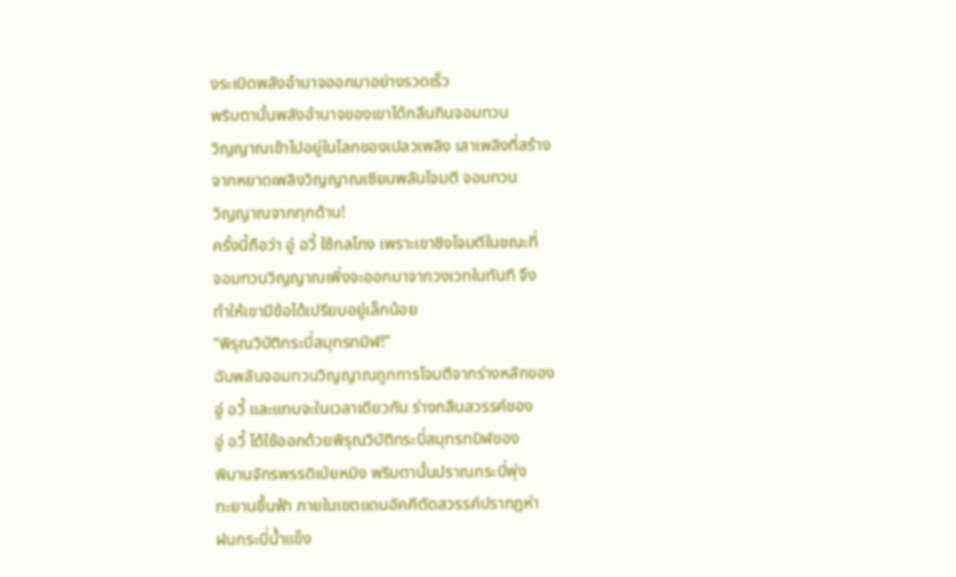งระเบิดพลังอำนาจออกมาอย่างรวดเร็ว
พริบตานั้นพลังอำนาจของเขาได้กลืนกินจอมทวน
วิญญาณเข้าไปอยู่ในโลกของเปลวเพลิง เสาเพลิงที่สร้าง
จากหยาดเพลิงวิญญาณเซียนพลันโจมตี จอมทวน
วิญญาณจากทุกด้าน!
ครั้งนี้ถือว่า อู่ อวี้ ใช้กลโกง เพราะเขาชิงโจมตีในขณะที่
จอมทวนวิญญาณเพิ่งจะออกมาจากวงเวทในทันที จึง
ทำให้เขามีข้อได้เปรียบอยู่เล็กน้อย
“พิรุณวิบัติกระบี่สมุทรทมิฬ!”
ฉับพลันจอมทวนวิญญาณถูกการโจมตีจากร่างหลักของ
อู่ อวี้ และแทบจะในเวลาเดียวกัน ร่างกลืนสวรรค์ของ
อู่ อวี้ ได้ใช้ออกด้วยพิรุณวิบัติกระบี่สมุทรทมิฬของ
พิมานจักรพรรดิเป่ยหมิง พริบตานั้นปราณกระบี่พุ่ง
ทะยานขึ้นฟ้า ภายในเขตแดนอัคคีตัดสวรรค์ปรากฏห่า
ฝนกระบี่น้ำแข็ง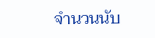จำนวนนับ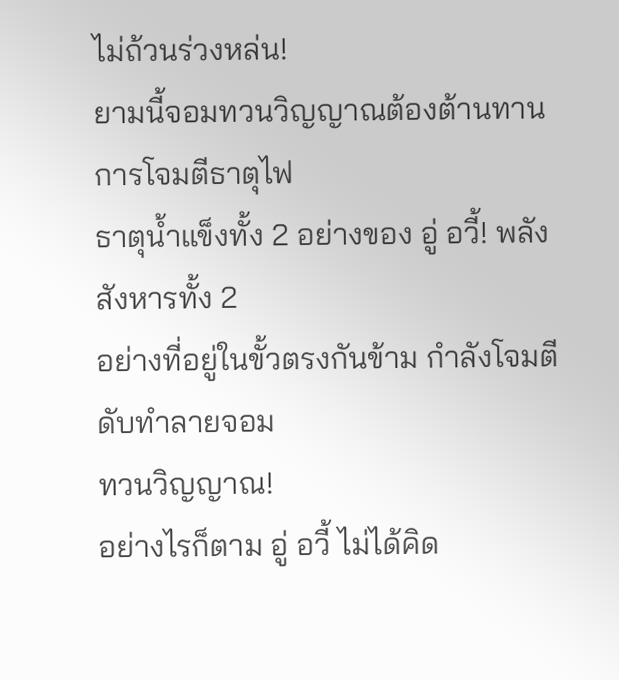ไม่ถ้วนร่วงหล่น!
ยามนี้จอมทวนวิญญาณต้องต้านทานการโจมตีธาตุไฟ
ธาตุน้ำแข็งทั้ง 2 อย่างของ อู่ อวี้! พลังสังหารทั้ง 2
อย่างที่อยู่ในขั้วตรงกันข้าม กำลังโจมตีดับทำลายจอม
ทวนวิญญาณ!
อย่างไรก็ตาม อู่ อวี้ ไม่ได้คิด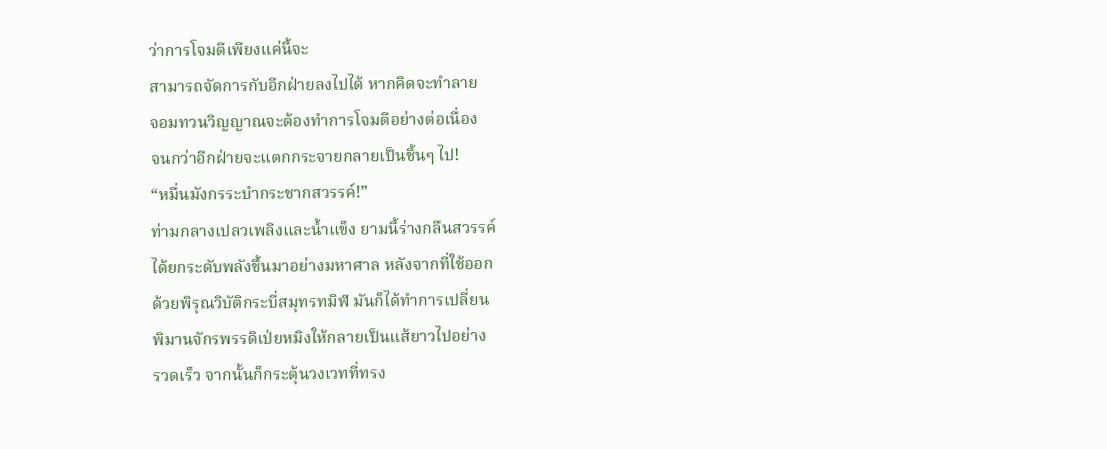ว่าการโจมตีเพียงแค่นี้จะ
สามารถจัดการกับอีกฝ่ายลงไปได้ หากคิดจะทำลาย
จอมทวนวิญญาณจะต้องทำการโจมตีอย่างต่อเนื่อง
จนกว่าอีกฝ่ายจะแตกกระจายกลายเป็นชิ้นๆ ไป!
“หมื่นมังกรระบำกระชากสวรรค์!”
ท่ามกลางเปลวเพลิงและน้ำแข็ง ยามนี้ร่างกลืนสวรรค์
ได้ยกระดับพลังขึ้นมาอย่างมหาศาล หลังจากที่ใช้ออก
ด้วยพิรุณวิบัติกระบี่สมุทรทมิฬ มันก็ได้ทำการเปลี่ยน
พิมานจักรพรรดิเป่ยหมิงให้กลายเป็นแส้ยาวไปอย่าง
รวดเร็ว จากนั้นก็กระตุ้นวงเวทที่ทรง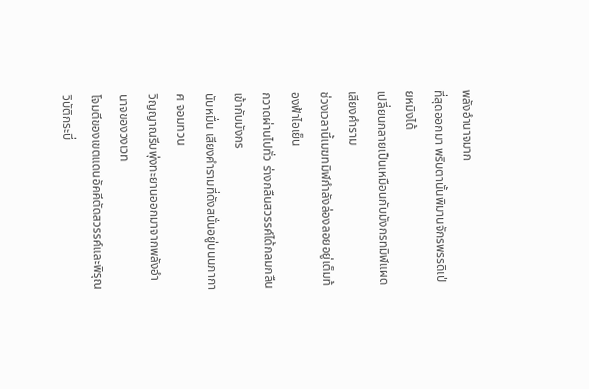พลังอำนาจมาก
ที่สุดออกมา พริบตานั้นพิมานจักรพรรดิเป่ยหมิงได้
เปลี่ยนกลายเป็นเหมือนกับมังกรทมิฬแผดเสียงคำราม
ช่วงเวลานี้เมฆทมิฬกำลังล่องลอยอยู่เต็มท้องฟ้าไอเย็น
กวาดผ่านไปทั่ว ร่างกลืนสวรรค์ได้กลมกลืนเข้ากับมังกร
นับหมื่น เสียงคำรามที่ดังสนั่นอยู่บนนภากาศ จอมทวน
วิญญาณรีบพุ่งทะยานออกมาจากพลังอำนาจของวงเวท
โจมตีของเขตแดนอัคคีตัดสวรรค์และพิรุณวิบัติกระบี่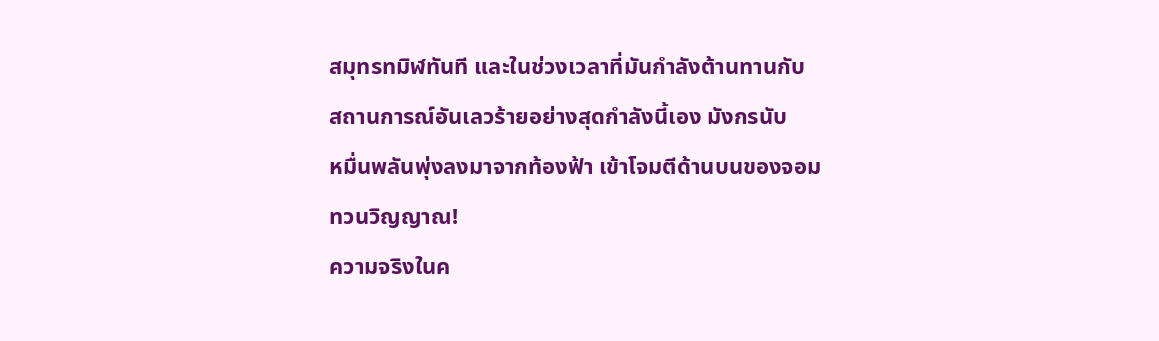สมุทรทมิฬทันที และในช่วงเวลาที่มันกำลังต้านทานกับ
สถานการณ์อันเลวร้ายอย่างสุดกำลังนี้เอง มังกรนับ
หมื่นพลันพุ่งลงมาจากท้องฟ้า เข้าโจมตีด้านบนของจอม
ทวนวิญญาณ!
ความจริงในค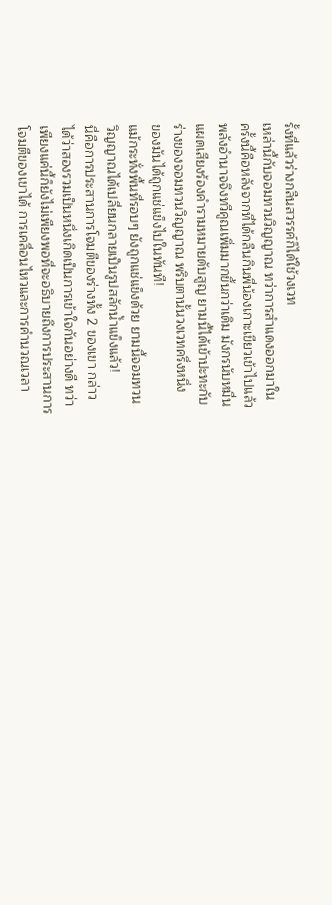รั้งที่แล้วร่างกลืนสวรรค์ก็ได้ใช้วงเวท
เหล่านี้กับจอมทวนวิญญาณ ทว่าการสำแดงออกมาใน
ครั้งนี้คือหลังจากที่ได้กลืนกินพี่น้องเกาะเขียวเข้าไปแล้ว
พลังอำนาจจึงทวีคูณเพิ่มมากขึ้นกว่าเดิม มังกรนับหมื่น
แผดเสียงร้องคำรามหมายดับสูญ ยามนี้ได้เข้าปะทะกับ
ร่างของจอมทวนวิญญาณ พริบตานั้นวงเวทครึ่งหนึ่ง
ของมันได้ถูกแช่แข็งไปในทันที!
แม้กระทั่งพื้นที่รอบๆ ยังถูกแช่แข็งด้วย ยามนี้จอมทวน
วิญญาณได้เปลี่ยนกลายเป็นรูปสลักน้ำแข็งแล้ว!
นี่คือการประสานการโจมตีของร่างทั้ง 2 ของเขา กล่าว
ได้ว่าสองรวมเป็นหนึ่งเกิดเป็นการเข้าใจกันอย่างดี ทว่า
เพียงแค่นี้ก็ยังไม่เพียงพอที่จะอธิบายถึงการประสานการ
โจมตีของเขาได้ การเคลื่อนไหวและการคำนวณเวลา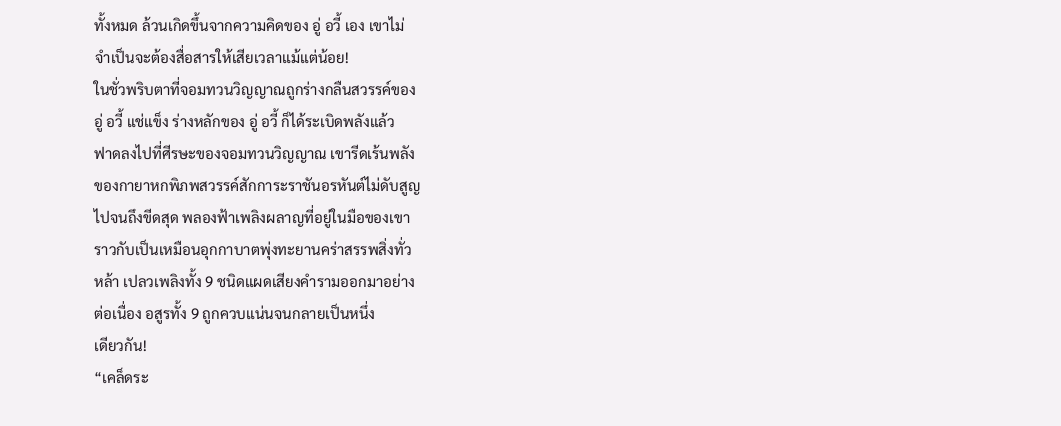ทั้งหมด ล้วนเกิดขึ้นจากความคิดของ อู่ อวี้ เอง เขาไม่
จำเป็นจะต้องสื่อสารให้เสียเวลาแม้แต่น้อย!
ในชั่วพริบตาที่จอมทวนวิญญาณถูกร่างกลืนสวรรค์ของ
อู่ อวี้ แช่แข็ง ร่างหลักของ อู่ อวี้ ก็ได้ระเบิดพลังแล้ว
ฟาดลงไปที่ศีรษะของจอมทวนวิญญาณ เขารีดเร้นพลัง
ของกายาหกพิภพสวรรค์สักการะราชันอรหันต์ไม่ดับสูญ
ไปจนถึงขีดสุด พลองฟ้าเพลิงผลาญที่อยู่ในมือของเขา
ราวกับเป็นเหมือนอุกกาบาตพุ่งทะยานคร่าสรรพสิ่งทั่ว
หล้า เปลวเพลิงทั้ง 9 ชนิดแผดเสียงคำรามออกมาอย่าง
ต่อเนื่อง อสูรทั้ง 9 ถูกควบแน่นจนกลายเป็นหนึ่ง
เดียวกัน!
“เคล็ดระ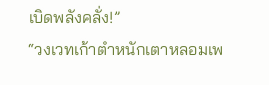เบิดพลังคลั่ง!”
“วงเวทเก้าตำหนักเตาหลอมเพ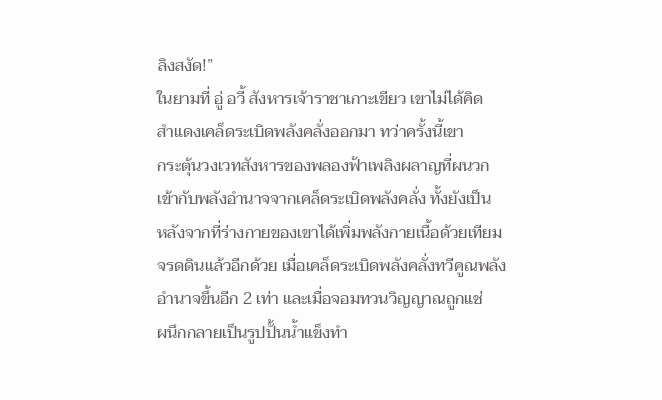ลิงสงัด!”
ในยามที่ อู่ อวี้ สังหารเจ้าราชาเกาะเขียว เขาไม่ได้คิด
สำแดงเคล็ดระเบิดพลังคลั่งออกมา ทว่าครั้งนี้เขา
กระตุ้นวงเวทสังหารของพลองฟ้าเพลิงผลาญที่ผนวก
เข้ากับพลังอำนาจจากเคล็ดระเบิดพลังคลั่ง ทั้งยังเป็น
หลังจากที่ร่างกายของเขาได้เพิ่มพลังกายเนื้อด้วยเทียม
จรดดินแล้วอีกด้วย เมื่อเคล็ดระเบิดพลังคลั่งทวีคูณพลัง
อำนาจขึ้นอีก 2 เท่า และเมื่อจอมทวนวิญญาณถูกแช่
ผนึกกลายเป็นรูปปั้นน้ำแข็งทำ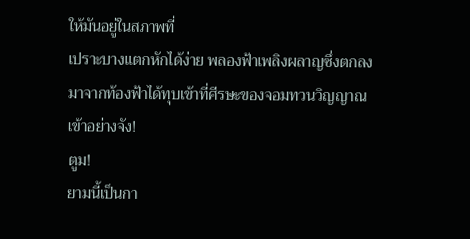ให้มันอยู่ในสภาพที่
เปราะบางแตกหักได้ง่าย พลองฟ้าเพลิงผลาญซึ่งตกลง
มาจากท้องฟ้าได้ทุบเข้าที่ศีรษะของจอมทวนวิญญาณ
เข้าอย่างจัง!
ตูม!
ยามนี้เป็นกา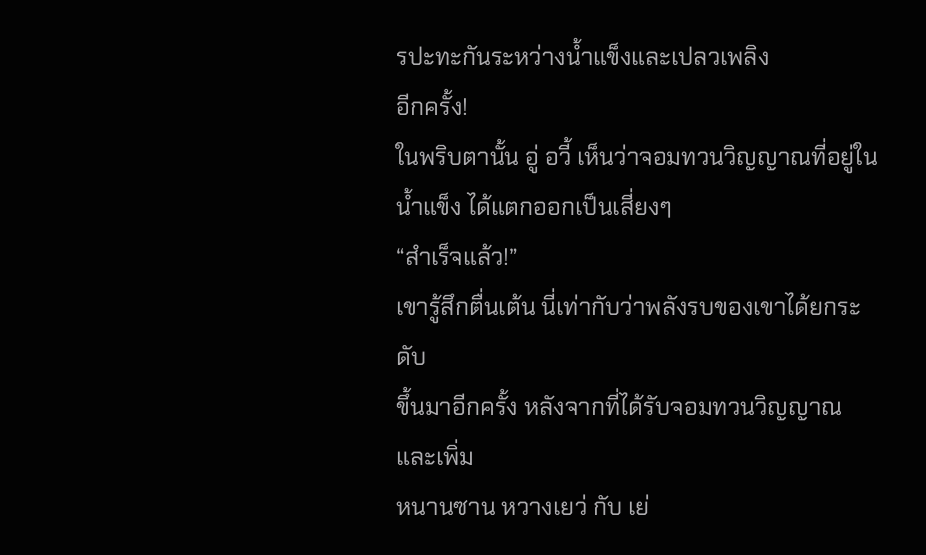รปะทะกันระหว่างน้ำแข็งและเปลวเพลิง
อีกครั้ง!
ในพริบตานั้น อู่ อวี้ เห็นว่าจอมทวนวิญญาณที่อยู่ใน
น้ำแข็ง ได้แตกออกเป็นเสี่ยงๆ
“สำเร็จแล้ว!”
เขารู้สึกตื่นเต้น นี่เท่ากับว่าพลังรบของเขาได้ยกระดับ
ขึ้นมาอีกครั้ง หลังจากที่ได้รับจอมทวนวิญญาณและเพิ่ม
หนานซาน หวางเยว่ กับ เย่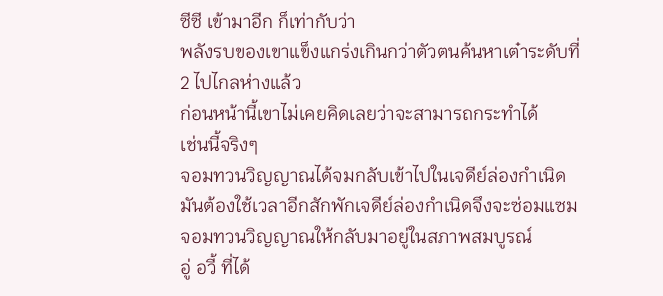ซีซี เข้ามาอีก ก็เท่ากับว่า
พลังรบของเขาแข็งแกร่งเกินกว่าตัวตนค้นหาเต๋าระดับที่
2 ไปไกลห่างแล้ว
ก่อนหน้านี้เขาไม่เคยคิดเลยว่าจะสามารถกระทำได้
เช่นนี้จริงๆ
จอมทวนวิญญาณได้จมกลับเข้าไปในเจดีย์ล่องกำเนิด
มันต้องใช้เวลาอีกสักพักเจดีย์ล่องกำเนิดจึงจะซ่อมแซม
จอมทวนวิญญาณให้กลับมาอยู่ในสภาพสมบูรณ์
อู่ อวี้ ที่ได้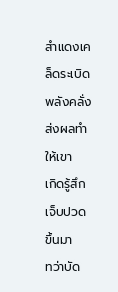สำแดงเคล็ดระเบิดพลังคลั่ง ส่งผลทำให้เขา
เกิดรู้สึกเจ็บปวดขึ้นมา
ทว่าบัด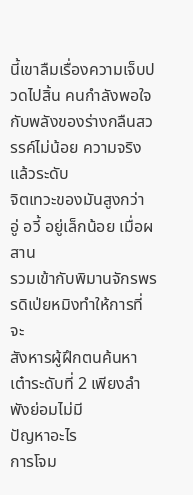นี้เขาลืมเรื่องความเจ็บปวดไปสิ้น คนกำลังพอใจ
กับพลังของร่างกลืนสวรรค์ไม่น้อย ความจริงแล้วระดับ
จิตเทวะของมันสูงกว่า อู่ อวี้ อยู่เล็กน้อย เมื่อผสาน
รวมเข้ากับพิมานจักรพรรดิเป่ยหมิงทำให้การที่จะ
สังหารผู้ฝึกตนค้นหาเต๋าระดับที่ 2 เพียงลำพังย่อมไม่มี
ปัญหาอะไร
การโจม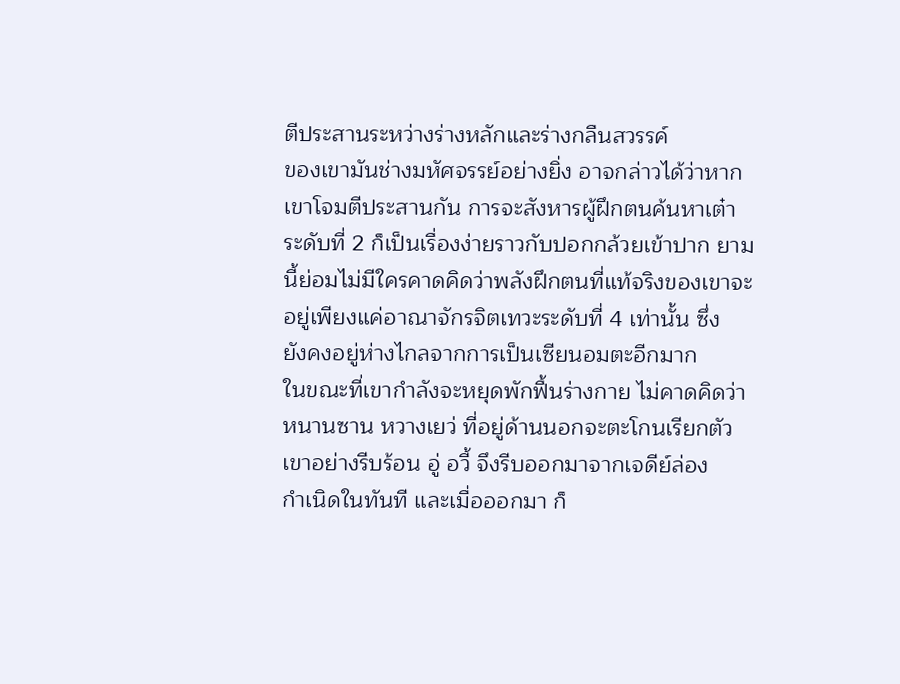ตีประสานระหว่างร่างหลักและร่างกลืนสวรรค์
ของเขามันช่างมหัศจรรย์อย่างยิ่ง อาจกล่าวได้ว่าหาก
เขาโจมตีประสานกัน การจะสังหารผู้ฝึกตนค้นหาเต๋า
ระดับที่ 2 ก็เป็นเรื่องง่ายราวกับปอกกล้วยเข้าปาก ยาม
นี้ย่อมไม่มีใครคาดคิดว่าพลังฝึกตนที่แท้จริงของเขาจะ
อยู่เพียงแค่อาณาจักรจิตเทวะระดับที่ 4 เท่านั้น ซึ่ง
ยังคงอยู่ห่างไกลจากการเป็นเซียนอมตะอีกมาก
ในขณะที่เขากำลังจะหยุดพักฟื้นร่างกาย ไม่คาดคิดว่า
หนานซาน หวางเยว่ ที่อยู่ด้านนอกจะตะโกนเรียกตัว
เขาอย่างรีบร้อน อู่ อวี้ จึงรีบออกมาจากเจดีย์ล่อง
กำเนิดในทันที และเมื่อออกมา ก็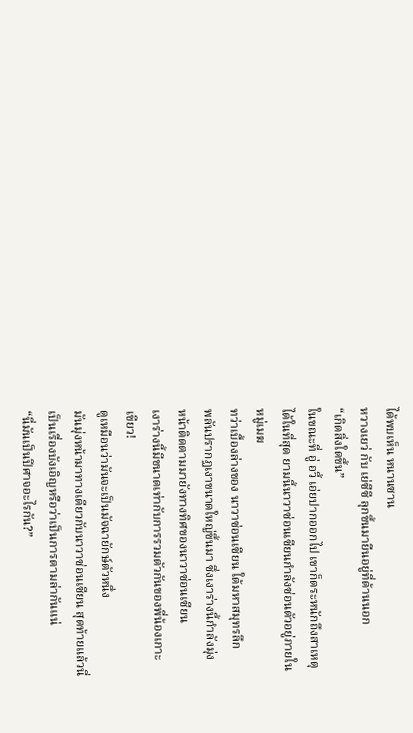ได้พบเห็น หนานซาน
หวางเยว่ กับ เย่ซีซี ลุกขึ้นมายืนอยู่ที่ด้านนอก
“เกิดสิ่งใดขึ้น”
ในขณะที่ อู่ อวี้ เอ่ยปากออกไป เขาก็ตระหนักถึงสาเหตุ
ได้ในที่สุด ยามนี้นาวาซ่อนเซียนกำลังซ่อนตัวอยู่ภายใน
หมู่เมฆ
ทว่าเบื้องล่างของ นาวาซ่อนเซียน ใต้มหาสมุทรลึก
พลันปรากฏเงาขนาดใหญ่ขึ้นมา ซึ่งเงาร่างนี้กำลังมุ่ง
หน้าติดตามมายังทางทิศของนาวาซ่อนเซียน
เงาร่างนี้มีขนาดเท่ากับการรวมตัวกันของพี่น้องเกาะ
เขียว!
ดูเหมือนว่ามันจะเป็นมัจฉายักษ์ตัวหนึ่ง
มันมุ่งหน้ามาทางเดียวกับนาวาซ่อนเซียน สุดท้ายแล้วนี่
เป็นเรื่องบังเอิญหรือว่าเป็นการตามล่ากันแน่
“นี่มันเป็นปีศาจอะไรกัน?”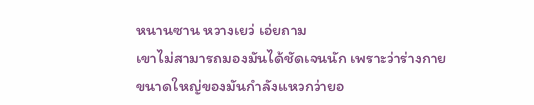หนานซาน หวางเยว่ เอ่ยถาม
เขาไม่สามารถมองมันได้ชัดเจนนัก เพราะว่าร่างกาย
ขนาดใหญ่ของมันกำลังแหวกว่ายอ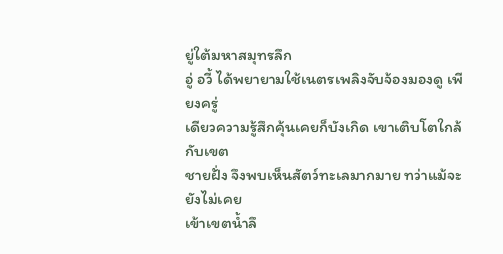ยู่ใต้มหาสมุทรลึก
อู่ อวี้ ได้พยายามใช้เนตรเพลิงจับจ้องมองดู เพียงครู่
เดียวความรู้สึกคุ้นเคยก็บังเกิด เขาเติบโตใกล้กับเขต
ชายฝั่ง จึงพบเห็นสัตว์ทะเลมากมาย ทว่าแม้จะยังไม่เคย
เข้าเขตน้ำลึ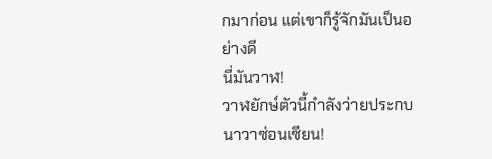กมาก่อน แต่เขาก็รู้จักมันเป็นอย่างดี
นี่มันวาฬ!
วาฬยักษ์ตัวนี้กำลังว่ายประกบ นาวาซ่อนเซียน!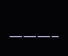———–